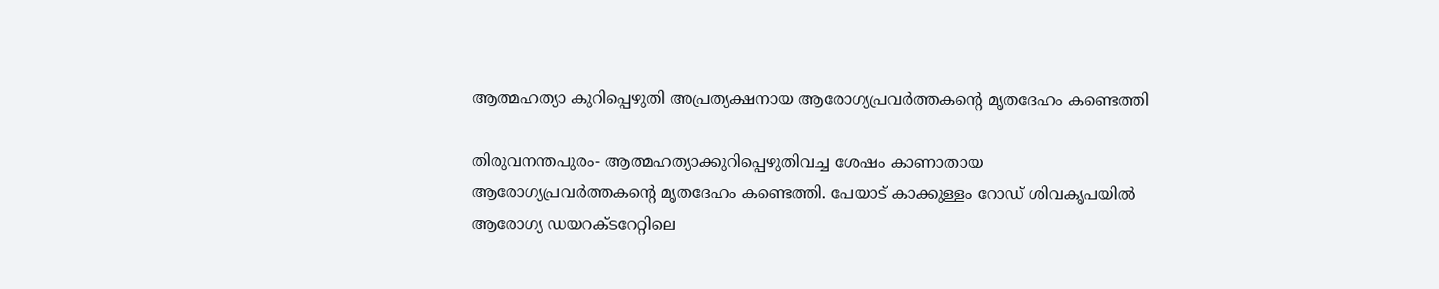ആത്മഹത്യാ കുറിപ്പെഴുതി അപ്രത്യക്ഷനായ ആരോഗ്യപ്രവർത്തകന്‍റെ മൃതദേഹം കണ്ടെത്തി

തിരുവനന്തപുരം- ആത്മഹത്യാക്കുറിപ്പെഴുതിവച്ച ശേഷം കാണാതായ ആരോഗ്യപ്രവർത്തകന്റെ മൃതദേഹം കണ്ടെത്തി. പേയാട് കാക്കുള്ളം റോഡ് ശിവകൃപയിൽ ആരോഗ്യ ഡയറക്ടറേറ്റിലെ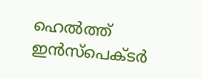ഹെൽത്ത് ഇൻസ്പെക്ടർ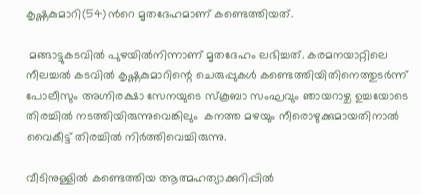കൃഷ്ണകുമാറി(54)ന്‍റെ മൃതദേഹമാണ് കണ്ടെത്തിയത്.

 മങ്ങാട്ടുകടവിൽ പുഴയിൽനിന്നാണ് മൃതദേഹം ലഭിച്ചത്. കരമനയാറ്റിലെ നീലച്ചൽ കടവിൽ കൃഷ്ണകുമാറിന്റെ ചെരുപ്പുകൾ കണ്ടെത്തിയിതിനെത്തുടർന്ന് പോലീസും അഗ്നിരക്ഷാ സേനയുടെ സ്കൂബാ സംഘവും ഞായറാഴ്ച ഉച്ചയോടെ തിരച്ചിൽ നടത്തിയിരുന്നുവെങ്കിലും  കനത്ത മഴയും നീരൊഴുക്കുമായതിനാൽ വൈകീട്ട് തിരച്ചിൽ നിർത്തിവെച്ചിരുന്നു.

വീടിനുള്ളിൽ കണ്ടെത്തിയ ആത്മഹത്യാക്കുറിപ്പിൽ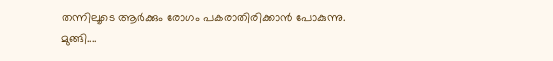തന്നിലൂടെ ആർക്കും രോഗം പകരാതിരിക്കാൻ പോകുന്നു. മുങ്ങി....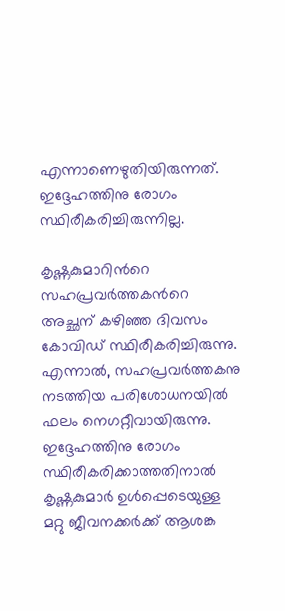എന്നാണെഴുതിയിരുന്നത്. ഇദ്ദേഹത്തിനു രോഗം സ്ഥിരീകരിച്ചിരുന്നില്ല.

കൃഷ്ണകുമാറിന്‍റെ സഹപ്രവർത്തകന്‍റെ അച്ഛന് കഴിഞ്ഞ ദിവസം കോവിഡ് സ്ഥിരീകരിച്ചിരുന്നു. എന്നാൽ, സഹപ്രവർത്തകനു നടത്തിയ പരിശോധനയിൽ ഫലം നെഗറ്റീവായിരുന്നു. ഇദ്ദേഹത്തിനു രോഗം സ്ഥിരീകരിക്കാത്തതിനാൽ കൃഷ്ണകുമാർ ഉൾപ്പെടെയുള്ള മറ്റു ജീവനക്കർക്ക് ആശങ്ക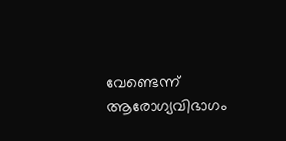വേണ്ടെന്ന് ആരോഗ്യവിഭാഗം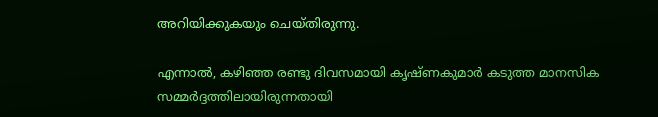അറിയിക്കുകയും ചെയ്തിരുന്നു.

എന്നാൽ, കഴിഞ്ഞ രണ്ടു ദിവസമായി കൃഷ്ണകുമാർ കടുത്ത മാനസിക സമ്മർദ്ദത്തിലായിരുന്നതായി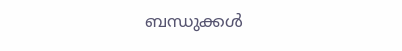ബന്ധുക്കൾ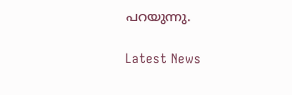പറയുന്നു.

Latest News